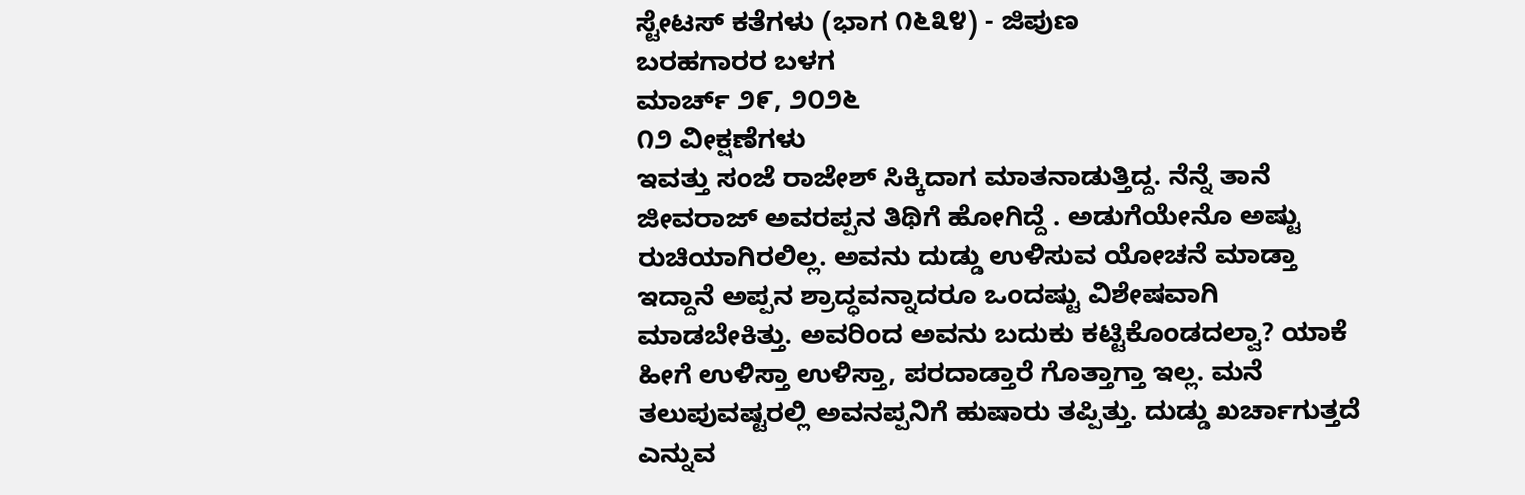ಸ್ಟೇಟಸ್ ಕತೆಗಳು (ಭಾಗ ೧೬೩೪) - ಜಿಪುಣ
ಬರಹಗಾರರ ಬಳಗ
ಮಾರ್ಚ್ ೨೯, ೨೦೨೬
೧೨ ವೀಕ್ಷಣೆಗಳು
ಇವತ್ತು ಸಂಜೆ ರಾಜೇಶ್ ಸಿಕ್ಕಿದಾಗ ಮಾತನಾಡುತ್ತಿದ್ದ. ನೆನ್ನೆ ತಾನೆ ಜೀವರಾಜ್ ಅವರಪ್ಪನ ತಿಥಿಗೆ ಹೋಗಿದ್ದೆ . ಅಡುಗೆಯೇನೊ ಅಷ್ಟು ರುಚಿಯಾಗಿರಲಿಲ್ಲ. ಅವನು ದುಡ್ಡು ಉಳಿಸುವ ಯೋಚನೆ ಮಾಡ್ತಾ ಇದ್ದಾನೆ ಅಪ್ಪನ ಶ್ರಾದ್ಧವನ್ನಾದರೂ ಒಂದಷ್ಟು ವಿಶೇಷವಾಗಿ ಮಾಡಬೇಕಿತ್ತು. ಅವರಿಂದ ಅವನು ಬದುಕು ಕಟ್ಟಿಕೊಂಡದಲ್ವಾ? ಯಾಕೆ ಹೀಗೆ ಉಳಿಸ್ತಾ ಉಳಿಸ್ತಾ, ಪರದಾಡ್ತಾರೆ ಗೊತ್ತಾಗ್ತಾ ಇಲ್ಲ. ಮನೆ ತಲುಪುವಷ್ಟರಲ್ಲಿ ಅವನಪ್ಪನಿಗೆ ಹುಷಾರು ತಪ್ಪಿತ್ತು. ದುಡ್ಡು ಖರ್ಚಾಗುತ್ತದೆ ಎನ್ನುವ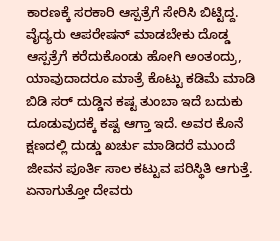ಕಾರಣಕ್ಕೆ ಸರಕಾರಿ ಆಸ್ಪತ್ರೆಗೆ ಸೇರಿಸಿ ಬಿಟ್ಟಿದ್ದ. ವೈದ್ಯರು ಆಪರೇಷನ್ ಮಾಡಬೇಕು ದೊಡ್ಡ ಆಸ್ಪತ್ರೆಗೆ ಕರೆದುಕೊಂಡು ಹೋಗಿ ಅಂತಂದ್ರು, ಯಾವುದಾದರೂ ಮಾತ್ರೆ ಕೊಟ್ಟು ಕಡಿಮೆ ಮಾಡಿ ಬಿಡಿ ಸರ್ ದುಡ್ಡಿನ ಕಷ್ಟ ತುಂಬಾ ಇದೆ ಬದುಕು ದೂಡುವುದಕ್ಕೆ ಕಷ್ಟ ಆಗ್ತಾ ಇದೆ. ಅವರ ಕೊನೆ ಕ್ಷಣದಲ್ಲಿ ದುಡ್ಡು ಖರ್ಚು ಮಾಡಿದರೆ ಮುಂದೆ ಜೀವನ ಪೂರ್ತಿ ಸಾಲ ಕಟ್ಟುವ ಪರಿಸ್ಥಿತಿ ಆಗುತ್ತೆ. ಏನಾಗುತ್ತೋ ದೇವರು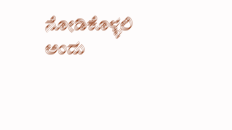ನೋಡಿಕೊಳ್ಳಲಿ ಅಂದು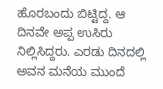ಹೊರಬಂದು ಬಿಟ್ಟಿದ್ದ. ಆ ದಿನವೇ ಅಪ್ಪ ಉಸಿರು ನಿಲ್ಲಿಸಿದ್ದರು. ಎರಡು ದಿನದಲ್ಲಿ ಅವನ ಮನೆಯ ಮುಂದೆ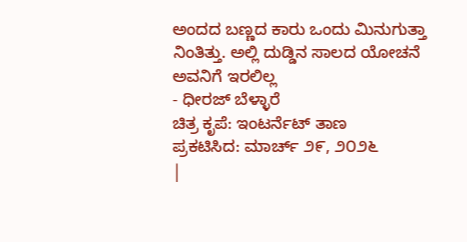ಅಂದದ ಬಣ್ಣದ ಕಾರು ಒಂದು ಮಿನುಗುತ್ತಾ ನಿಂತಿತ್ತು. ಅಲ್ಲಿ ದುಡ್ಡಿನ ಸಾಲದ ಯೋಚನೆ ಅವನಿಗೆ ಇರಲಿಲ್ಲ
- ಧೀರಜ್ ಬೆಳ್ಳಾರೆ
ಚಿತ್ರ ಕೃಪೆ: ಇಂಟರ್ನೆಟ್ ತಾಣ
ಪ್ರಕಟಿಸಿದ: ಮಾರ್ಚ್ ೨೯, ೨೦೨೬
|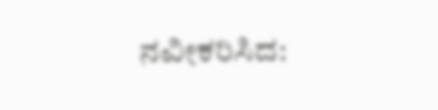ನವೀಕರಿಸಿದ: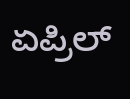ಏಪ್ರಿಲ್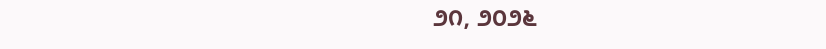೨೧, ೨೦೨೬